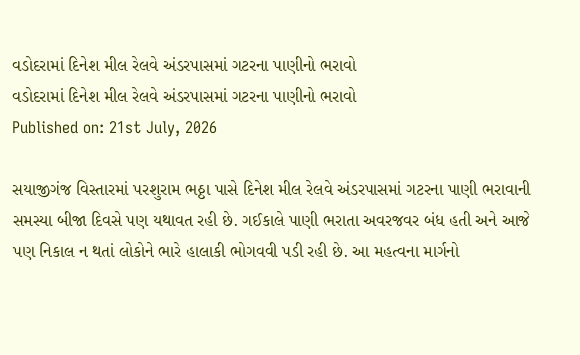વડોદરામાં દિનેશ મીલ રેલવે અંડરપાસમાં ગટરના પાણીનો ભરાવો
વડોદરામાં દિનેશ મીલ રેલવે અંડરપાસમાં ગટરના પાણીનો ભરાવો
Published on: 21st July, 2026

સયાજીગંજ વિસ્તારમાં પરશુરામ ભઠ્ઠા પાસે દિનેશ મીલ રેલવે અંડરપાસમાં ગટરના પાણી ભરાવાની સમસ્યા બીજા દિવસે પણ યથાવત રહી છે. ગઈકાલે પાણી ભરાતા અવરજવર બંધ હતી અને આજે પણ નિકાલ ન થતાં લોકોને ભારે હાલાકી ભોગવવી પડી રહી છે. આ મહત્વના માર્ગનો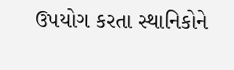ઉપયોગ કરતા સ્થાનિકોને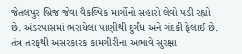જેતલપુર બ્રિજ જેવા વૈકલ્પિક માર્ગોનો સહારો લેવો પડી રહ્યો છે. અંડરપાસમાં ભરાયેલા પાણીથી દુર્ગંધ અને ગંદકી ફેલાઈ છે. તંત્ર તરફથી અસરકારક કામગીરીના અભાવે સુરક્ષા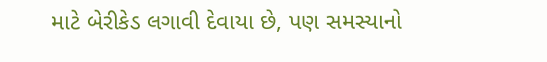માટે બેરીકેડ લગાવી દેવાયા છે, પણ સમસ્યાનો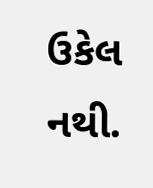ઉકેલ નથી.